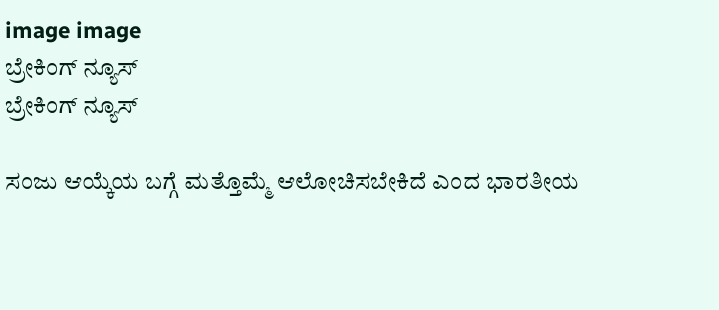image image
ಬ್ರೇಕಿಂಗ್ ನ್ಯೂಸ್
ಬ್ರೇಕಿಂಗ್ ನ್ಯೂಸ್

ಸಂಜು ಆಯ್ಕೆಯ ಬಗ್ಗೆ ಮತ್ತೊಮ್ಮೆ ಆಲೋಚಿಸಬೇಕಿದೆ ಎಂದ ಭಾರತೀಯ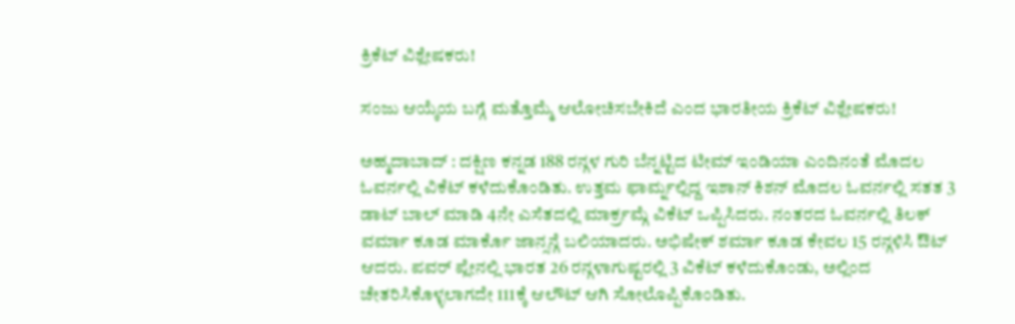ಕ್ರಿಕೆಟ್ ವಿಶ್ಲೇಷಕರು!

ಸಂಜು ಆಯ್ಕೆಯ ಬಗ್ಗೆ ಮತ್ತೊಮ್ಮೆ ಆಲೋಚಿಸಬೇಕಿದೆ ಎಂದ ಭಾರತೀಯ ಕ್ರಿಕೆಟ್ ವಿಶ್ಲೇಷಕರು!

ಅಹ್ಮದಾಬಾದ್ : ದಕ್ಷಿಣ ಕನ್ನಡ 188 ರನ್ಗಳ ಗುರಿ ಬೆನ್ನಟ್ಟಿದ ಟೀಮ್ ಇಂಡಿಯಾ ಎಂದಿನಂತೆ ಮೊದಲ ಓವರ್ನಲ್ಲಿ ವಿಕೆಟ್ ಕಳೆದುಕೊಂಡಿತು. ಉತ್ತಮ ಫಾರ್ಮ್ನಲ್ಲಿದ್ದ ಇಶಾನ್ ಕಿಶನ್ ಮೊದಲ ಓವರ್ನಲ್ಲಿ ಸತತ 3 ಡಾಟ್ ಬಾಲ್ ಮಾಡಿ 4ನೇ ಎಸೆತದಲ್ಲಿ ಮಾರ್ಕ್ರಮ್ಗೆ ವಿಕೆಟ್ ಒಪ್ಪಿಸಿದರು. ನಂತರದ ಓವರ್ನಲ್ಲಿ ತಿಲಕ್ ವರ್ಮಾ ಕೂಡ ಮಾರ್ಕೊ ಜಾನ್ಸನ್ಗೆ ಬಲಿಯಾದರು. ಅಭಿಷೇಕ್ ಶರ್ಮಾ ಕೂಡ ಕೇವಲ 15 ರನ್ಗಳಿಸಿ ಔಟ್ ಆದರು. ಪವರ್ ಪ್ಲೇನಲ್ಲಿ ಭಾರತ 26 ರನ್ಗಳಾಗುಷ್ಟರಲ್ಲಿ 3 ವಿಕೆಟ್ ಕಳೆದುಕೊಂಡು, ಅಲ್ಲಿಂದ ಚೇತರಿಸಿಕೊಳ್ಳಲಾಗದೇ 111ಕ್ಕೆ ಆಲೌಟ್ ಆಗಿ ಸೋಲೊಪ್ಪಿಕೊಂಡಿತು.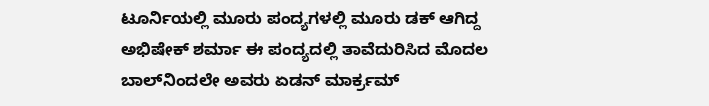ಟೂರ್ನಿಯಲ್ಲಿ ಮೂರು ಪಂದ್ಯಗಳಲ್ಲಿ ಮೂರು ಡಕ್ ಆಗಿದ್ದ ಅಭಿಷೇಕ್ ಶರ್ಮಾ ಈ ಪಂದ್ಯದಲ್ಲಿ ತಾವೆದುರಿಸಿದ ಮೊದಲ ಬಾಲ್‌ನಿಂದಲೇ ಅವರು ಏಡನ್ ಮಾರ್ಕ್ರಮ್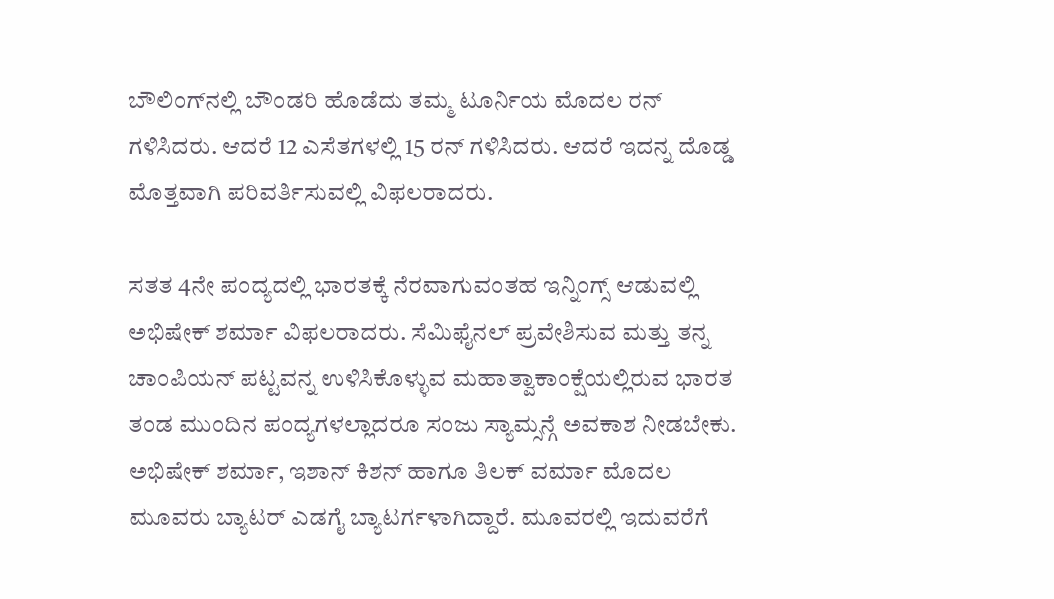ಬೌಲಿಂಗ್‌ನಲ್ಲಿ ಬೌಂಡರಿ ಹೊಡೆದು ತಮ್ಮ ಟೂರ್ನಿಯ ಮೊದಲ ರನ್ ಗಳಿಸಿದರು. ಆದರೆ 12 ಎಸೆತಗಳಲ್ಲಿ 15 ರನ್ ಗಳಿಸಿದರು. ಆದರೆ ಇದನ್ನ ದೊಡ್ಡ ಮೊತ್ತವಾಗಿ ಪರಿವರ್ತಿಸುವಲ್ಲಿ ವಿಫಲರಾದರು.

ಸತತ 4ನೇ ಪಂದ್ಯದಲ್ಲಿ ಭಾರತಕ್ಕೆ ನೆರವಾಗುವಂತಹ ಇನ್ನಿಂಗ್ಸ್ ಆಡುವಲ್ಲಿ ಅಭಿಷೇಕ್ ಶರ್ಮಾ ವಿಫಲರಾದರು. ಸೆಮಿಫೈನಲ್ ಪ್ರವೇಶಿಸುವ ಮತ್ತು ತನ್ನ ಚಾಂಪಿಯನ್ ಪಟ್ಟವನ್ನ ಉಳಿಸಿಕೊಳ್ಳುವ ಮಹಾತ್ವಾಕಾಂಕ್ಷೆಯಲ್ಲಿರುವ ಭಾರತ ತಂಡ ಮುಂದಿನ ಪಂದ್ಯಗಳಲ್ಲಾದರೂ ಸಂಜು ಸ್ಯಾಮ್ಸನ್ಗೆ ಅವಕಾಶ ನೀಡಬೇಕು. ಅಭಿಷೇಕ್ ಶರ್ಮಾ, ಇಶಾನ್ ಕಿಶನ್ ಹಾಗೂ ತಿಲಕ್ ವರ್ಮಾ ಮೊದಲ ಮೂವರು ಬ್ಯಾಟರ್ ಎಡಗೈ ಬ್ಯಾಟರ್ಗಳಾಗಿದ್ದಾರೆ. ಮೂವರಲ್ಲಿ ಇದುವರೆಗೆ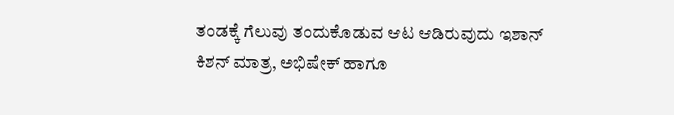ತಂಡಕ್ಕೆ ಗೆಲುವು ತಂದುಕೊಡುವ ಆಟ ಆಡಿರುವುದು ಇಶಾನ್ ಕಿಶನ್ ಮಾತ್ರ, ಅಭಿಷೇಕ್ ಹಾಗೂ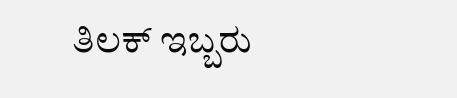ತಿಲಕ್ ಇಬ್ಬರು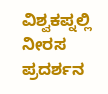ವಿಶ್ವಕಪ್ನಲ್ಲಿ ನೀರಸ ಪ್ರದರ್ಶನ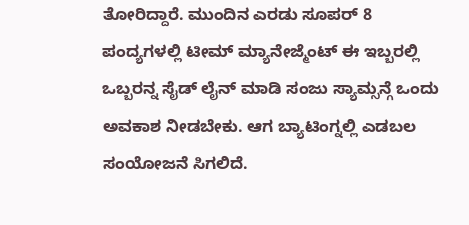ತೋರಿದ್ದಾರೆ. ಮುಂದಿನ ಎರಡು ಸೂಪರ್ 8 ಪಂದ್ಯಗಳಲ್ಲಿ ಟೀಮ್ ಮ್ಯಾನೇಜ್ಮೆಂಟ್ ಈ ಇಬ್ಬರಲ್ಲಿ ಒಬ್ಬರನ್ನ ಸೈಡ್ ಲೈನ್ ಮಾಡಿ ಸಂಜು ಸ್ಯಾಮ್ಸನ್ಗೆ ಒಂದು ಅವಕಾಶ ನೀಡಬೇಕು. ಆಗ ಬ್ಯಾಟಿಂಗ್ನಲ್ಲಿ ಎಡಬಲ ಸಂಯೋಜನೆ ಸಿಗಲಿದೆ.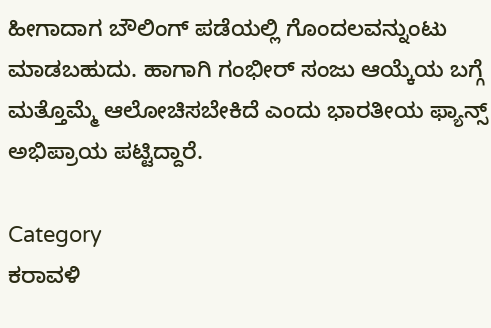ಹೀಗಾದಾಗ ಬೌಲಿಂಗ್ ಪಡೆಯಲ್ಲಿ ಗೊಂದಲವನ್ನುಂಟು ಮಾಡಬಹುದು. ಹಾಗಾಗಿ ಗಂಭೀರ್ ಸಂಜು ಆಯ್ಕೆಯ ಬಗ್ಗೆ ಮತ್ತೊಮ್ಮೆ ಆಲೋಚಿಸಬೇಕಿದೆ ಎಂದು ಭಾರತೀಯ ಫ್ಯಾನ್ಸ್ ಅಭಿಪ್ರಾಯ ಪಟ್ಟಿದ್ದಾರೆ.

Category
ಕರಾವಳಿ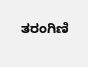ತರಂಗಿಣಿ